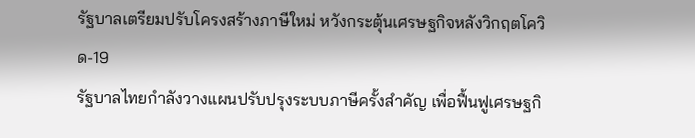รัฐบาลเตรียมปรับโครงสร้างภาษีใหม่ หวังกระตุ้นเศรษฐกิจหลังวิกฤตโควิด-19
รัฐบาลไทยกำลังวางแผนปรับปรุงระบบภาษีครั้งสำคัญ เพื่อฟื้นฟูเศรษฐกิ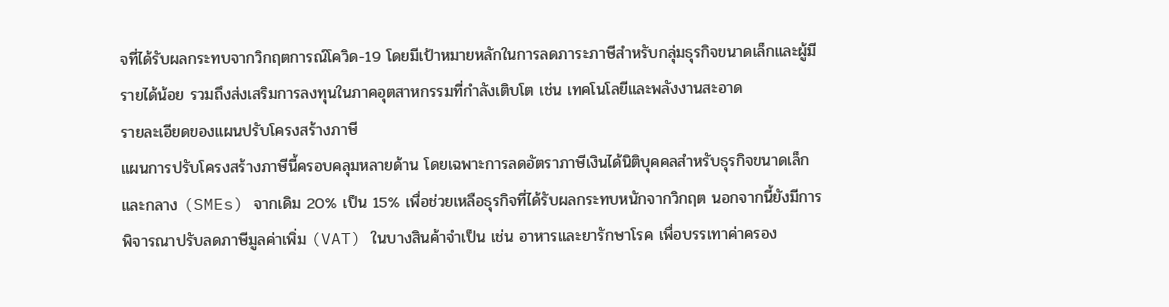จที่ได้รับผลกระทบจากวิกฤตการณ์โควิด-19 โดยมีเป้าหมายหลักในการลดภาระภาษีสำหรับกลุ่มธุรกิจขนาดเล็กและผู้มีรายได้น้อย รวมถึงส่งเสริมการลงทุนในภาคอุตสาหกรรมที่กำลังเติบโต เช่น เทคโนโลยีและพลังงานสะอาด
รายละเอียดของแผนปรับโครงสร้างภาษี
แผนการปรับโครงสร้างภาษีนี้ครอบคลุมหลายด้าน โดยเฉพาะการลดอัตราภาษีเงินได้นิติบุคคลสำหรับธุรกิจขนาดเล็กและกลาง (SMEs) จากเดิม 20% เป็น 15% เพื่อช่วยเหลือธุรกิจที่ได้รับผลกระทบหนักจากวิกฤต นอกจากนี้ยังมีการพิจารณาปรับลดภาษีมูลค่าเพิ่ม (VAT) ในบางสินค้าจำเป็น เช่น อาหารและยารักษาโรค เพื่อบรรเทาค่าครอง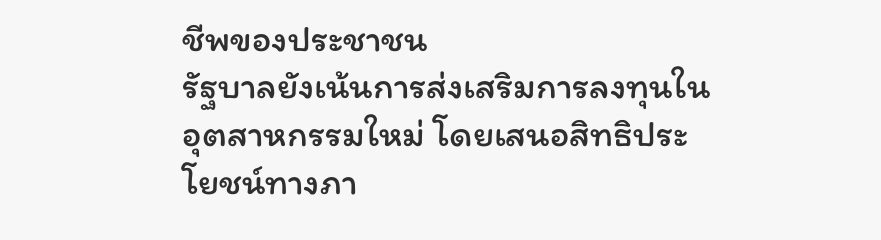ชีพของประชาชน
รัฐบาลยังเน้นการส่งเสริมการลงทุนในอุตสาหกรรมใหม่ โดยเสนอสิทธิประโยชน์ทางภา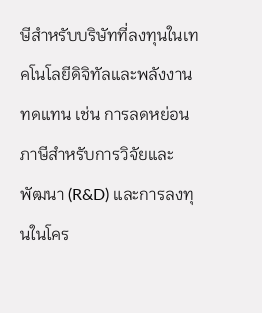ษีสำหรับบริษัทที่ลงทุนในเทคโนโลยีดิจิทัลและพลังงานทดแทน เช่น การลดหย่อนภาษีสำหรับการวิจัยและพัฒนา (R&D) และการลงทุนในโคร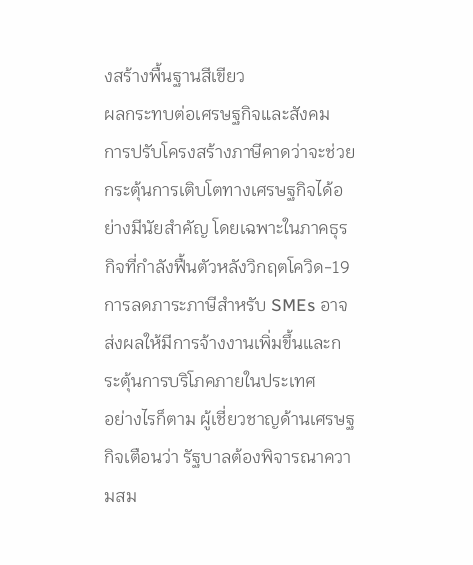งสร้างพื้นฐานสีเขียว
ผลกระทบต่อเศรษฐกิจและสังคม
การปรับโครงสร้างภาษีคาดว่าจะช่วยกระตุ้นการเติบโตทางเศรษฐกิจได้อย่างมีนัยสำคัญ โดยเฉพาะในภาคธุรกิจที่กำลังฟื้นตัวหลังวิกฤตโควิด-19 การลดภาระภาษีสำหรับ SMEs อาจส่งผลให้มีการจ้างงานเพิ่มขึ้นและกระตุ้นการบริโภคภายในประเทศ
อย่างไรก็ตาม ผู้เชี่ยวชาญด้านเศรษฐกิจเตือนว่า รัฐบาลต้องพิจารณาความสม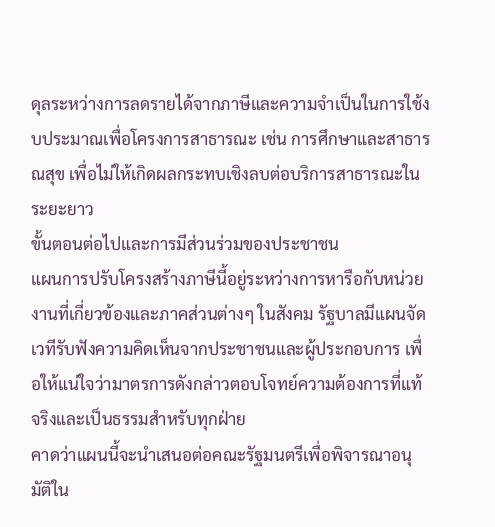ดุลระหว่างการลดรายได้จากภาษีและความจำเป็นในการใช้งบประมาณเพื่อโครงการสาธารณะ เช่น การศึกษาและสาธารณสุข เพื่อไม่ให้เกิดผลกระทบเชิงลบต่อบริการสาธารณะในระยะยาว
ขั้นตอนต่อไปและการมีส่วนร่วมของประชาชน
แผนการปรับโครงสร้างภาษีนี้อยู่ระหว่างการหารือกับหน่วยงานที่เกี่ยวข้องและภาคส่วนต่างๆ ในสังคม รัฐบาลมีแผนจัดเวทีรับฟังความคิดเห็นจากประชาชนและผู้ประกอบการ เพื่อให้แน่ใจว่ามาตรการดังกล่าวตอบโจทย์ความต้องการที่แท้จริงและเป็นธรรมสำหรับทุกฝ่าย
คาดว่าแผนนี้จะนำเสนอต่อคณะรัฐมนตรีเพื่อพิจารณาอนุมัติใน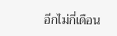อีกไม่กี่เดือน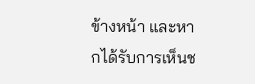ข้างหน้า และหากได้รับการเห็นช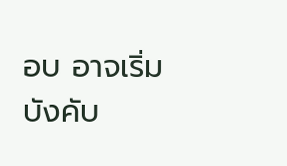อบ อาจเริ่มบังคับ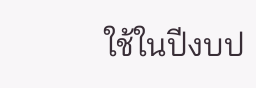ใช้ในปีงบป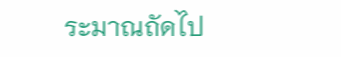ระมาณถัดไป